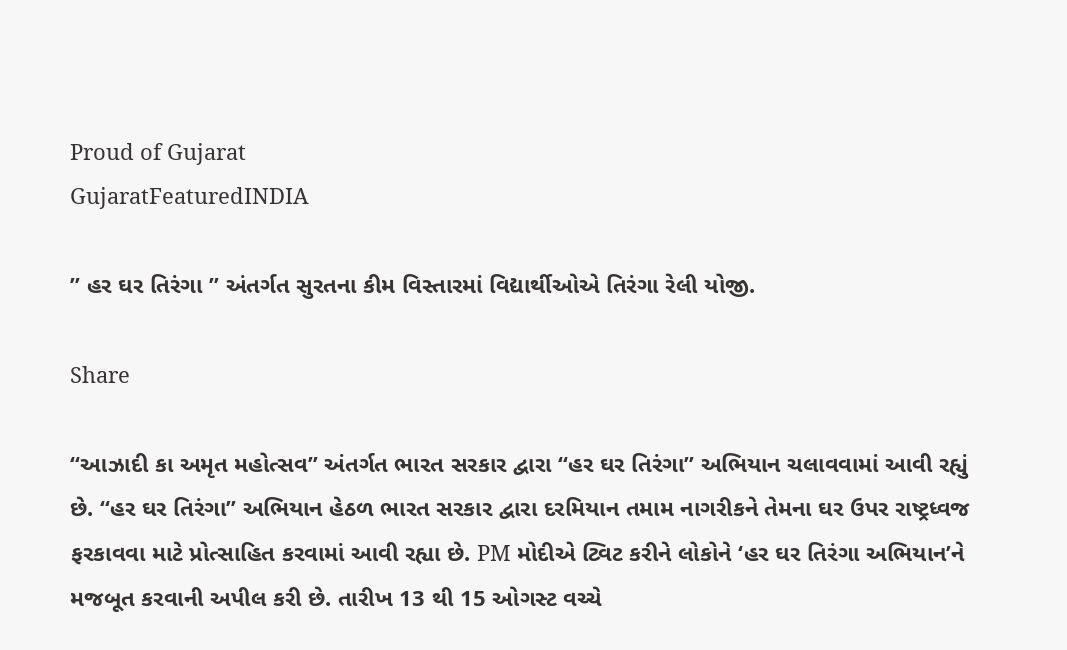Proud of Gujarat
GujaratFeaturedINDIA

” હર ઘર તિરંગા ” અંતર્ગત સુરતના કીમ વિસ્તારમાં વિદ્યાર્થીઓએ તિરંગા રેલી યોજી.

Share

“આઝાદી કા અમૃત મહોત્સવ” અંતર્ગત ભારત સરકાર દ્વારા “હર ઘર તિરંગા” અભિયાન ચલાવવામાં આવી રહ્યું છે. “હર ઘર તિરંગા” અભિયાન હેઠળ ભારત સરકાર દ્વારા દરમિયાન તમામ નાગરીકને તેમના ઘર ઉપર રાષ્ટ્રધ્વજ ફરકાવવા માટે પ્રોત્સાહિત કરવામાં આવી રહ્યા છે. PM મોદીએ ટ્વિટ કરીને લોકોને ‘હર ઘર તિરંગા અભિયાન’ને મજબૂત કરવાની અપીલ કરી છે. તારીખ 13 થી 15 ઓગસ્ટ વચ્ચે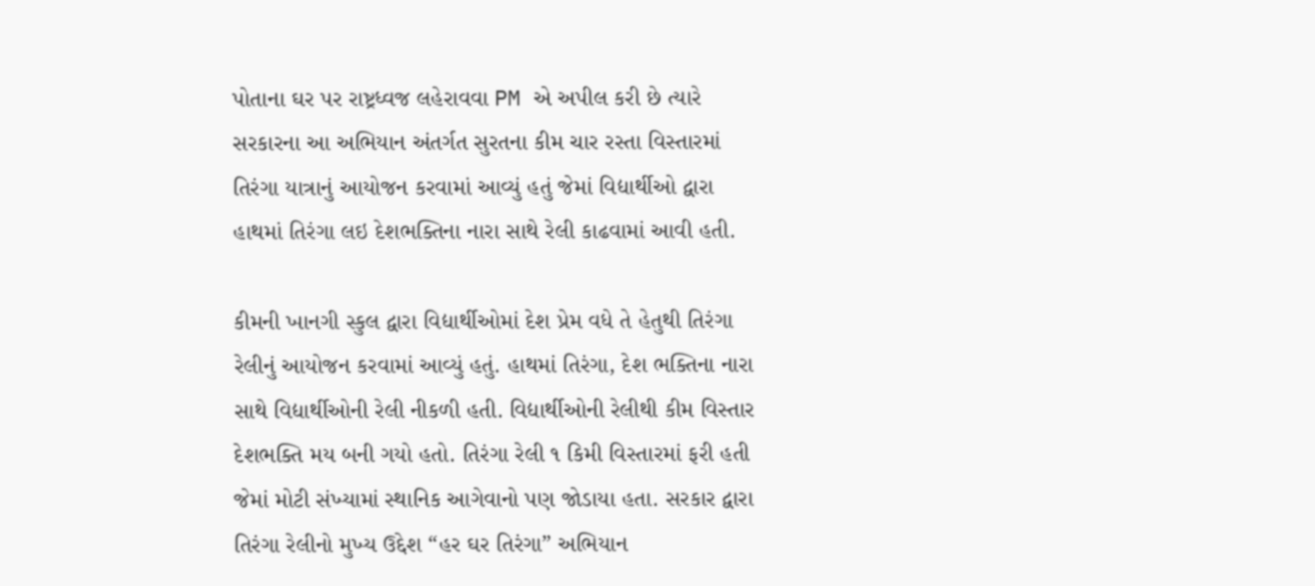પોતાના ઘર પર રાષ્ટ્રધ્વજ લહેરાવવા PM એ અપીલ કરી છે ત્યારે સરકારના આ અભિયાન અંતર્ગત સુરતના કીમ ચાર રસ્તા વિસ્તારમાં તિરંગા યાત્રાનું આયોજન કરવામાં આવ્યું હતું જેમાં વિદ્યાર્થીઓ દ્વારા હાથમાં તિરંગા લઇ દેશભક્તિના નારા સાથે રેલી કાઢવામાં આવી હતી.

કીમની ખાનગી સ્કુલ દ્વારા વિદ્યાર્થીઓમાં દેશ પ્રેમ વધે તે હેતુથી તિરંગા રેલીનું આયોજન કરવામાં આવ્યું હતું. હાથમાં તિરંગા, દેશ ભક્તિના નારા સાથે વિદ્યાર્થીઓની રેલી નીકળી હતી. વિદ્યાર્થીઓની રેલીથી કીમ વિસ્તાર દેશભક્તિ મય બની ગયો હતો. તિરંગા રેલી ૧ કિમી વિસ્તારમાં ફરી હતી જેમાં મોટી સંખ્યામાં સ્થાનિક આગેવાનો પણ જોડાયા હતા. સરકાર દ્વારા તિરંગા રેલીનો મુખ્ય ઉદ્દેશ “હર ઘર તિરંગા” અભિયાન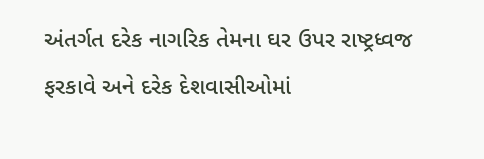અંતર્ગત દરેક નાગરિક તેમના ઘર ઉપર રાષ્ટ્રધ્વજ ફરકાવે અને દરેક દેશવાસીઓમાં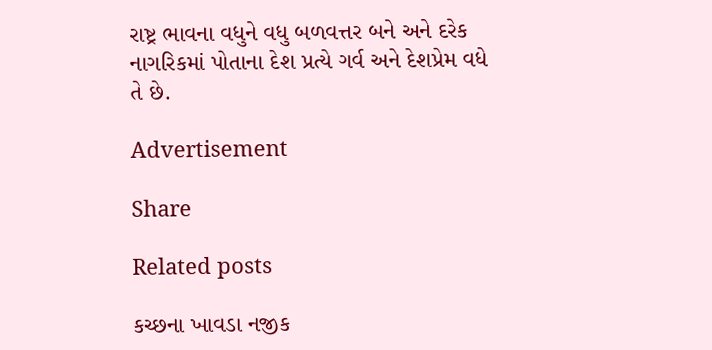રાષ્ટ્ર ભાવના વધુને વધુ બળવત્તર બને અને દરેક નાગરિકમાં પોતાના દેશ પ્રત્યે ગર્વ અને દેશપ્રેમ વધે તે છે.

Advertisement

Share

Related posts

કચ્છના ખાવડા નજીક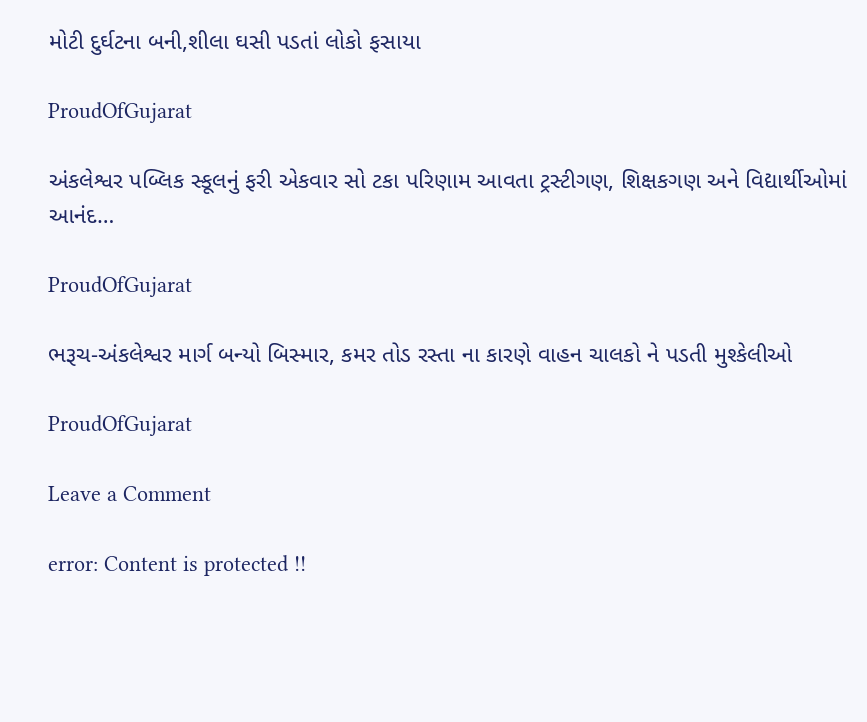મોટી દુર્ઘટના બની,શીલા ઘસી પડતાં લોકો ફસાયા

ProudOfGujarat

અંકલેશ્વર પબ્લિક સ્કૂલનું ફરી એકવાર સો ટકા પરિણામ આવતા ટ્રસ્ટીગણ, શિક્ષકગણ અને વિદ્યાર્થીઓમાં આનંદ…

ProudOfGujarat

ભરૂચ-અંકલેશ્વર માર્ગ બન્યો બિસ્માર, કમર તોડ રસ્તા ના કારણે વાહન ચાલકો ને પડતી મુશ્કેલીઓ

ProudOfGujarat

Leave a Comment

error: Content is protected !!